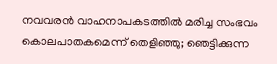നവവരൻ വാഹനാപകടത്തിൽ മരിച്ച സംഭവം കൊലപാതകമെന്ന് തെളിഞ്ഞു; ഞെട്ടിക്കുന്ന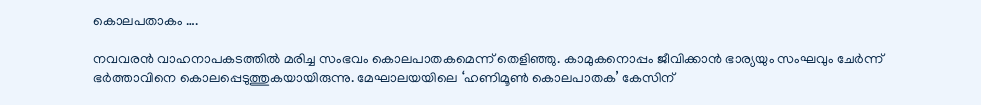കൊലപതാകം ….

നവവരൻ വാഹനാപകടത്തിൽ മരിച്ച സംഭവം കൊലപാതകമെന്ന് തെളിഞ്ഞു. കാമുകനൊപ്പം ജീവിക്കാൻ ഭാര്യയും സംഘവും ചേർന്ന് ഭർത്താവിനെ കൊലപ്പെടുത്തുകയായിരുന്നു. മേഘാലയയിലെ ‘ഹണിമൂൺ കൊലപാതക’ കേസിന്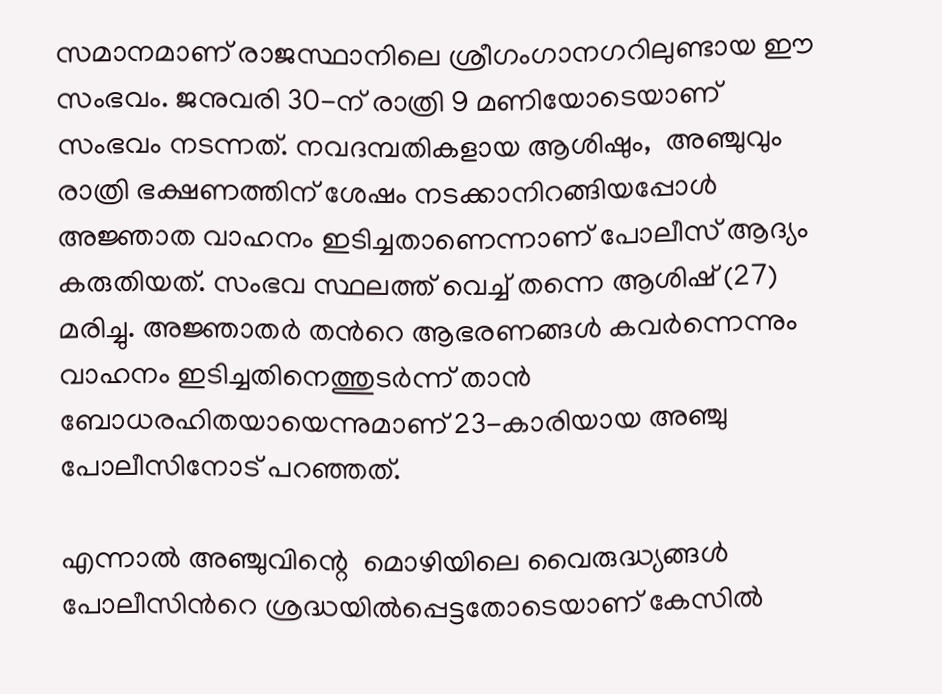സമാനമാണ് രാജസ്ഥാനിലെ ശ്രീഗംഗാനഗറിലുണ്ടായ ഈ സംഭവം. ജനുവരി 30-ന് രാത്രി 9 മണിയോടെയാണ് സംഭവം നടന്നത്. നവദമ്പതികളായ ആശിഷും,  അഞ്ചുവും  രാത്രി ഭക്ഷണത്തിന് ശേഷം നടക്കാനിറങ്ങിയപ്പോൾ അജ്ഞാത വാഹനം ഇടിച്ചതാണെന്നാണ് പോലീസ് ആദ്യം കരുതിയത്. സംഭവ സ്ഥലത്ത് വെച്ച് തന്നെ ആശിഷ് (27) മരിച്ചു. അജ്ഞാതർ തന്‍റെ ആഭരണങ്ങൾ കവർന്നെന്നും വാഹനം ഇടിച്ചതിനെത്തുടർന്ന് താൻ ബോധരഹിതയായെന്നുമാണ് 23-കാരിയായ അഞ്ചു  പോലീസിനോട് പറഞ്ഞത്.

എന്നാൽ അഞ്ചുവിന്റെ  മൊഴിയിലെ വൈരുദ്ധ്യങ്ങൾ പോലീസിന്‍റെ ശ്രദ്ധയിൽപ്പെട്ടതോടെയാണ് കേസിൽ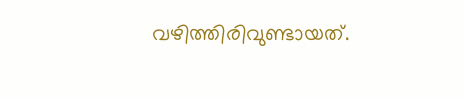വഴിത്തിരിവുണ്ടായത്.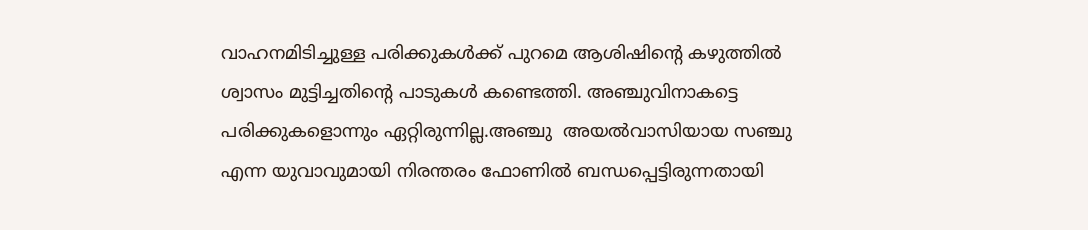വാഹനമിടിച്ചുള്ള പരിക്കുകൾക്ക് പുറമെ ആശിഷിന്റെ കഴുത്തിൽ ശ്വാസം മുട്ടിച്ചതിന്റെ പാടുകൾ കണ്ടെത്തി. അഞ്ചുവിനാകട്ടെ  പരിക്കുകളൊന്നും ഏറ്റിരുന്നില്ല.അഞ്ചു  അയൽവാസിയായ സഞ്ചു  എന്ന യുവാവുമായി നിരന്തരം ഫോണിൽ ബന്ധപ്പെട്ടിരുന്നതായി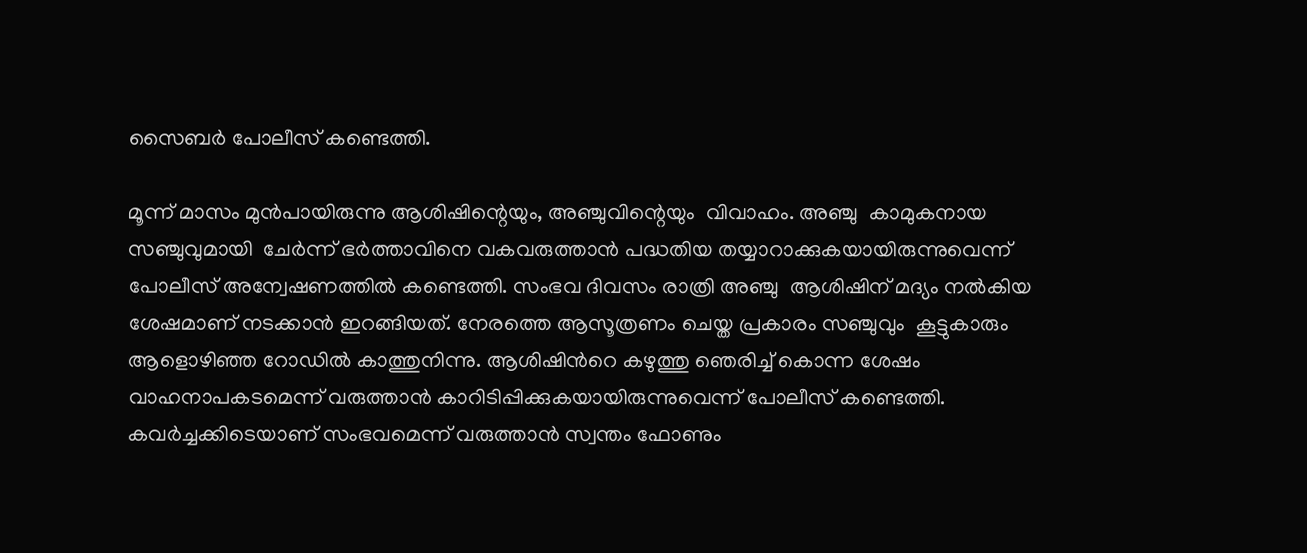സൈബർ പോലീസ് കണ്ടെത്തി.

മൂന്ന് മാസം മുൻപായിരുന്നു ആശിഷിന്റെയും, അഞ്ചുവിന്റെയും  വിവാഹം. അഞ്ചു  കാമുകനായ സഞ്ചുവുമായി  ചേർന്ന് ഭർത്താവിനെ വകവരുത്താൻ പദ്ധതിയ തയ്യാറാക്കുകയായിരുന്നുവെന്ന് പോലീസ് അന്വേഷണത്തിൽ കണ്ടെത്തി. സംഭവ ദിവസം രാത്രി അഞ്ചു  ആശിഷിന് മദ്യം നൽകിയ ശേഷമാണ് നടക്കാൻ ഇറങ്ങിയത്. നേരത്തെ ആസൂത്രണം ചെയ്ത പ്രകാരം സഞ്ചുവും  കൂട്ടുകാരും ആളൊഴിഞ്ഞ റോഡിൽ കാത്തുനിന്നു. ആശിഷിന്‍റെ കഴുത്തു ഞെരിച്ച് കൊന്ന ശേഷം വാഹനാപകടമെന്ന് വരുത്താൻ കാറിടിപ്പിക്കുകയായിരുന്നുവെന്ന് പോലീസ് കണ്ടെത്തി. കവർച്ചക്കിടെയാണ് സംഭവമെന്ന് വരുത്താൻ സ്വന്തം ഫോണും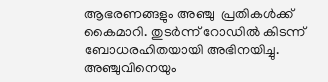ആഭരണങ്ങളും അഞ്ചു  പ്രതികൾക്ക് കൈമാറി. തുടർന്ന് റോഡിൽ കിടന്ന് ബോധരഹിതയായി അഭിനയിച്ചു. അഞ്ചുവിനെയും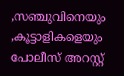,സഞ്ചുവിനെയും ,കൂട്ടാളികളെയും പോലീസ് അറസ്റ്റ്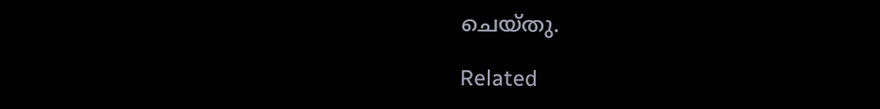ചെയ്തു.

Related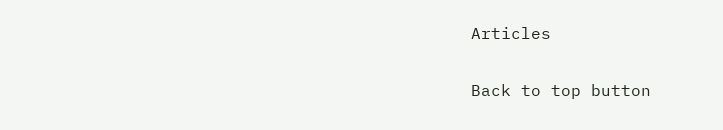Articles

Back to top button